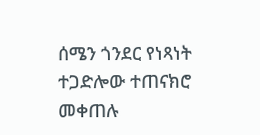ሰሜን ጎንደር የነጻነት ተጋድሎው ተጠናክሮ መቀጠሉ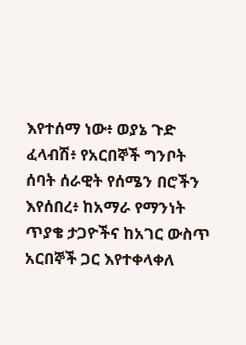እየተሰማ ነው፥ ወያኔ ጉድ ፈላብሽ፥ የአርበኞች ግንቦት ሰባት ሰራዊት የሰሜን በሮችን እየሰበረ፥ ከአማራ የማንነት ጥያቄ ታጋዮችና ከአገር ውስጥ አርበኞች ጋር እየተቀላቀለ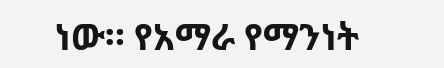ነው። የአማራ የማንነት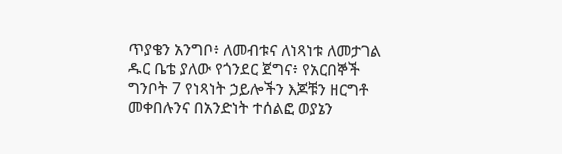ጥያቄን አንግቦ፥ ለመብቱና ለነጻነቱ ለመታገል ዱር ቤቴ ያለው የጎንደር ጀግና፥ የአርበኞች ግንቦት 7 የነጻነት ኃይሎችን እጆቹን ዘርግቶ መቀበሉንና በአንድነት ተሰልፎ ወያኔን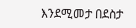እንደሚመታ በደስታ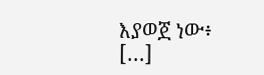እያወጀ ነው፥ […]